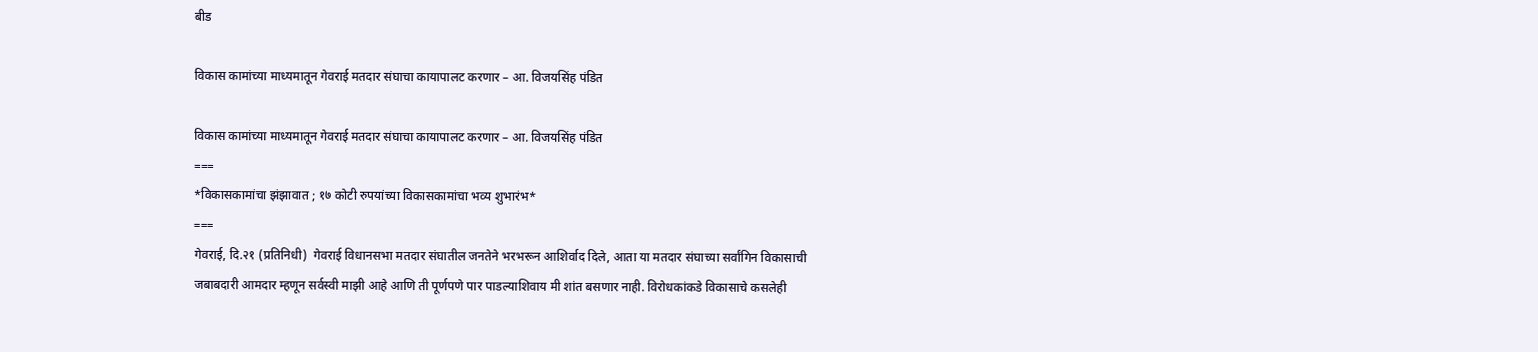बीड

विकास कामांच्या माध्यमातून गेवराई मतदार संघाचा कायापालट करणार – आ. विजयसिंह पंडित

विकास कामांच्या माध्यमातून गेवराई मतदार संघाचा कायापालट करणार – आ. विजयसिंह पंडित
===
*विकासकामांचा झंझावात ; १७ कोटी रुपयांच्या विकासकामांचा भव्य शुभारंभ*
===
गेवराई, दि.२१ (प्रतिनिधी)  गेवराई विधानसभा मतदार संघातील जनतेने भरभरून आशिर्वाद दिले, आता या मतदार संघाच्या सर्वांगिन विकासाची जबाबदारी आमदार म्हणून सर्वस्वी माझी आहे आणि ती पूर्णपणे पार पाडल्याशिवाय मी शांत बसणार नाही. विरोधकांकडे विकासाचे कसलेही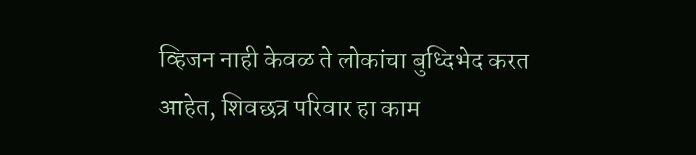व्हिजन नाही केवळ ते लोकांचा बुध्दिभेद करत आहेत, शिवछत्र परिवार हा काम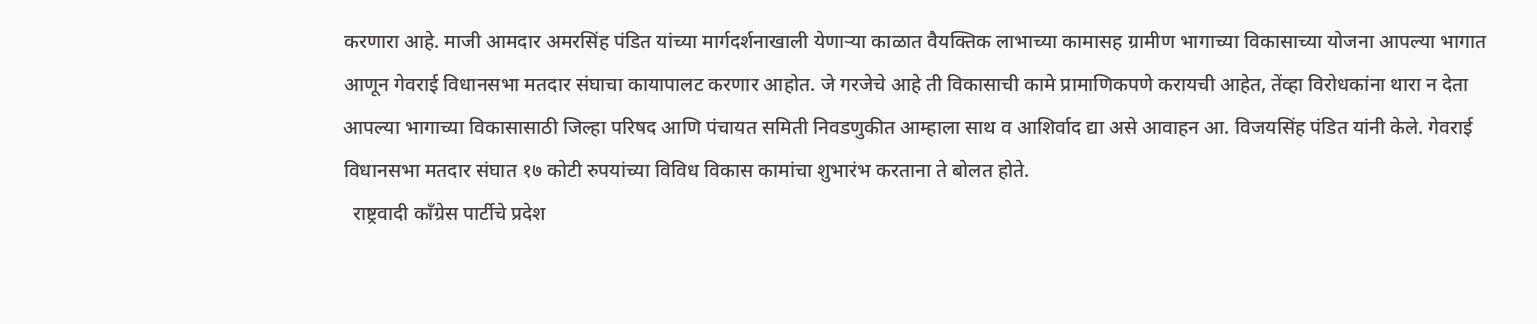करणारा आहे. माजी आमदार अमरसिंह पंडित यांच्या मार्गदर्शनाखाली येणाऱ्या काळात वैयक्तिक लाभाच्या कामासह ग्रामीण भागाच्या विकासाच्या योजना आपल्या भागात आणून गेवराई विधानसभा मतदार संघाचा कायापालट करणार आहोत. जे गरजेचे आहे ती विकासाची कामे प्रामाणिकपणे करायची आहेत, तेंव्हा विरोधकांना थारा न देता आपल्या भागाच्या विकासासाठी जिल्हा परिषद आणि पंचायत समिती निवडणुकीत आम्हाला साथ व आशिर्वाद द्या असे आवाहन आ. विजयसिंह पंडित यांनी केले. गेवराई विधानसभा मतदार संघात १७ कोटी रुपयांच्या विविध विकास कामांचा शुभारंभ करताना ते बोलत होते.
  राष्ट्रवादी काँग्रेस पार्टीचे प्रदेश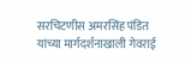सरचिटणीस अमरसिंह पंडित यांच्या मार्गदर्शनाखाली गेवराई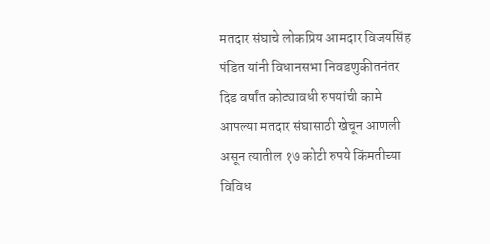मतदार संघाचे लोकप्रिय आमदार विजयसिंह पंडित यांनी विधानसभा निवडणुकीतनंतर दिड वर्षांत कोट्यावधी रुपयांची कामे आपल्या मतदार संघासाठी खेचून आणली असून त्यातील १७ कोटी रुपये किंमतीच्या विविध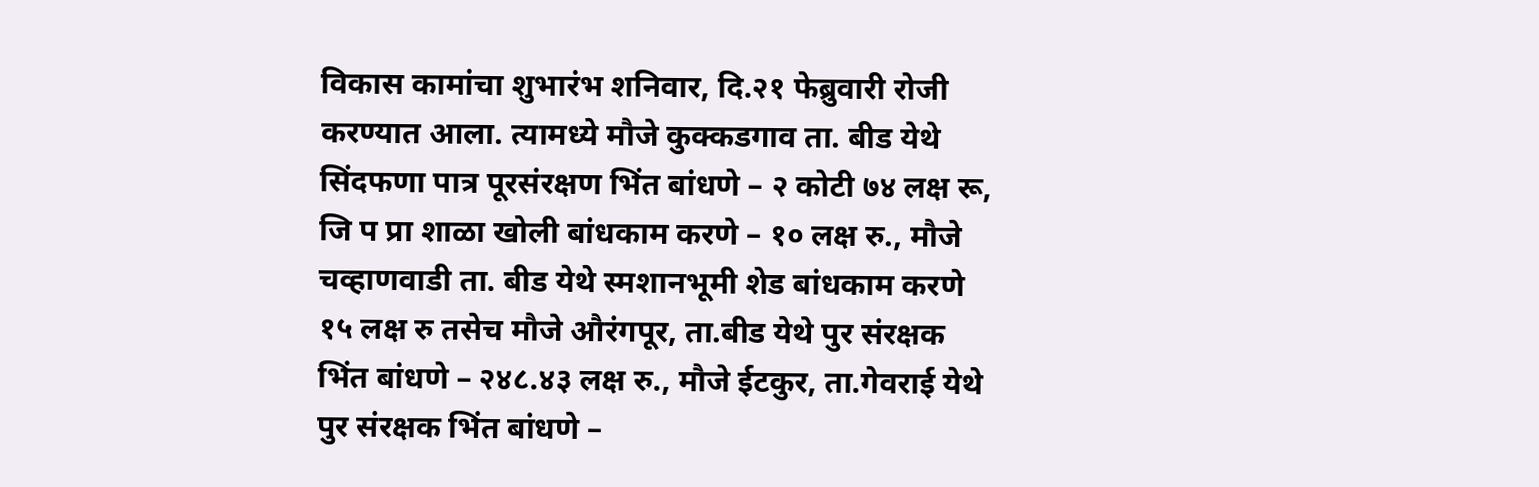विकास कामांचा शुभारंभ शनिवार, दि.२१ फेब्रुवारी रोजी करण्यात आला. त्यामध्ये मौजे कुक्कडगाव ता. बीड येथे सिंदफणा पात्र पूरसंरक्षण भिंत बांधणे – २ कोटी ७४ लक्ष रू, जि प प्रा शाळा खोली बांधकाम करणे – १० लक्ष रु., मौजे चव्हाणवाडी ता. बीड येथे स्मशानभूमी शेड बांधकाम करणे १५ लक्ष रु तसेच मौजे औरंगपूर, ता.बीड येथे पुर संरक्षक भिंत बांधणे – २४८.४३ लक्ष रु., मौजे ईटकुर, ता.गेवराई येथे पुर संरक्षक भिंत बांधणे –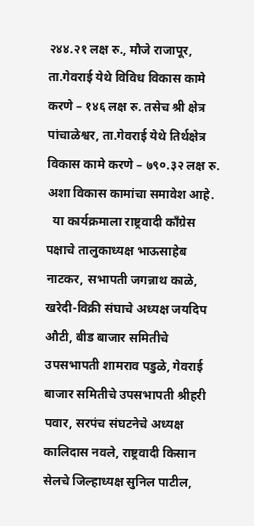२४४.२१ लक्ष रु., मौजे राजापूर, ता.गेवराई येथे विविध विकास कामे करणे – १४६ लक्ष रु. तसेच श्री क्षेत्र पांचाळेश्वर, ता.गेवराई येथे तिर्थक्षेत्र विकास कामे करणे – ७९०.३२ लक्ष रु. अशा विकास कामांचा समावेश आहे.
  या कार्यक्रमाला राष्ट्रवादी काँग्रेस पक्षाचे तालुकाध्यक्ष भाऊसाहेब नाटकर, सभापती जगन्नाथ काळे, खरेदी-विक्री संघाचे अध्यक्ष जयदिप औटी, बीड बाजार समितीचे उपसभापती शामराव पडुळे, गेवराई बाजार समितीचे उपसभापती श्रीहरी पवार, सरपंच संघटनेचे अध्यक्ष कालिदास नवले, राष्ट्रवादी किसान सेलचे जिल्हाध्यक्ष सुनिल पाटील,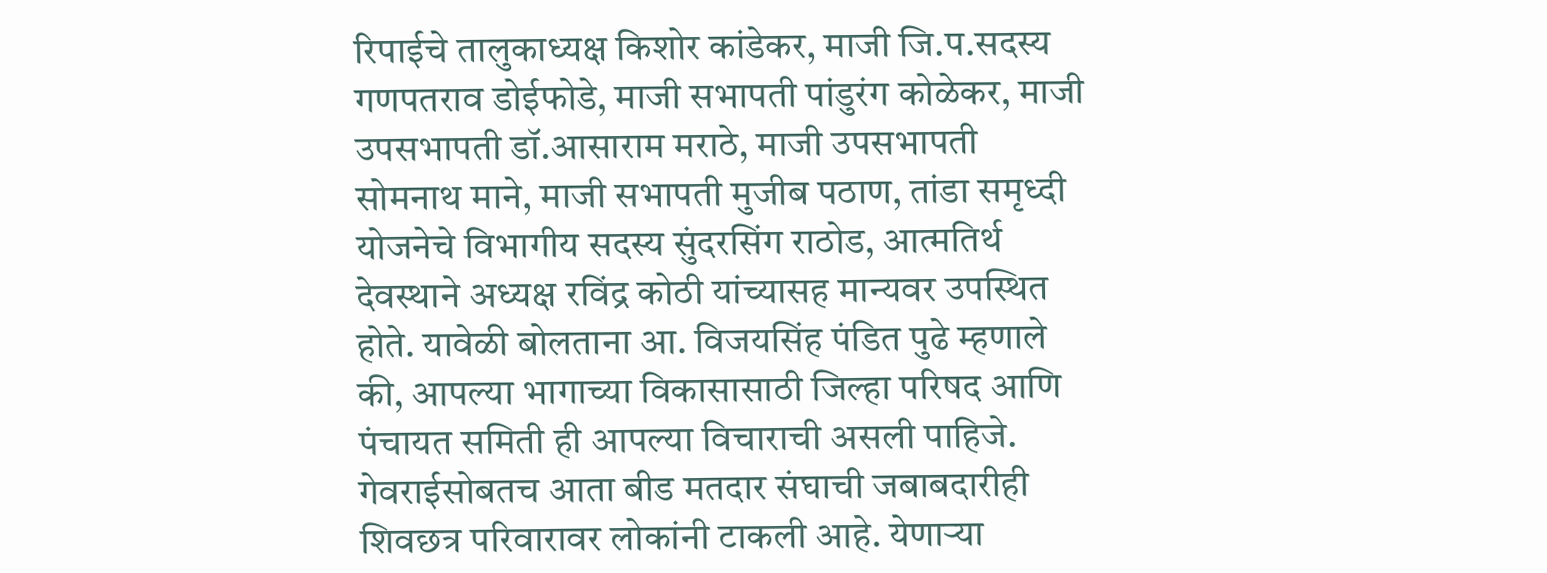रिपाईचे तालुकाध्यक्ष किशोर कांडेकर, माजी जि.प.सदस्य गणपतराव डोईफोडे, माजी सभापती पांडुरंग कोळेकर, माजी उपसभापती डॉ.आसाराम मराठे, माजी उपसभापती सोमनाथ माने, माजी सभापती मुजीब पठाण, तांडा समृध्दी योजनेचे विभागीय सदस्य सुंदरसिंग राठोड, आत्मतिर्थ देवस्थाने अध्यक्ष रविंद्र कोठी यांच्यासह मान्यवर उपस्थित होते. यावेळी बोलताना आ. विजयसिंह पंडित पुढे म्हणाले की, आपल्या भागाच्या विकासासाठी जिल्हा परिषद आणि पंचायत समिती ही आपल्या विचाराची असली पाहिजे. गेवराईसोबतच आता बीड मतदार संघाची जबाबदारीही शिवछत्र परिवारावर लोकांनी टाकली आहे. येणाऱ्या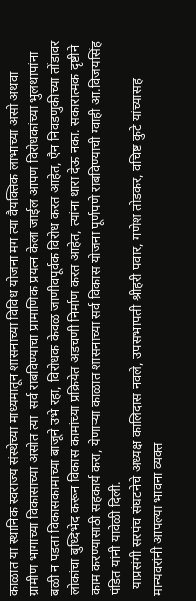काळात या स्थानिक स्वराज्य संस्थेच्या माध्यमातून शासनाच्या विविध योजना मग त्या वैयक्तिक लाभाच्या असो अथवा ग्रामीण भागाच्या विकासाच्या असोत त्या  सर्व राबविण्याचा प्रामाणिक प्रयत्न केला जाईल आपण विरोधकांच्या भुलथापांना बळी न पडता विकासकामाच्या बाजूने उभे रहा, विरोधक केवळ जाणीवपूर्वक विरोध करत आहेत, एैन निवडणुकीच्या तोंडावर लोकांचा बुध्दिभेद करून विकास कामांच्या प्रक्रियेत अडचणी निर्माण करत आहेत, त्यांना थारा देऊ नका. सकारात्मक दृष्टीने काम करण्यासाठी सहकार्य करा, येणाऱ्या काळात शासनाच्या सर्व विकास योजना पूर्णपणे राबविण्याची ग्वाही आ.विजयसिंह पंडित यांनी यावेळी दिली.
  याप्रसंगी सरपंच संघटनेचे अध्यक्ष कालिदास नवले, उपसभापती श्रीहरी पवार, गणेश तोडकर, वचिष्ट कुटे यांच्यासह मान्यवरांनी आपल्या भावना व्यक्त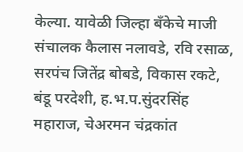केल्या. यावेळी जिल्हा बँकेचे माजी संचालक कैलास नलावडे, रवि रसाळ, सरपंच जितेंद्र बोबडे, विकास रकटे, बंडू परदेशी, ह.भ.प.सुंदरसिंह महाराज, चेअरमन चंद्रकांत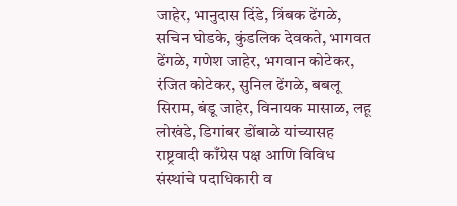जाहेर, भानुदास दिंडे, त्रिंबक ढेंगळे, सचिन घोडके, कुंडलिक देवकते, भागवत ढेंगळे, गणेश जाहेर, भगवान कोटेकर, रंजित कोटेकर, सुनिल ढेंगळे, बबलू सिराम, बंडू जाहेर, विनायक मासाळ, लहू लोखंडे, डिगांबर डोंबाळे यांच्यासह राष्ट्रवादी काँग्रेस पक्ष आणि विविध संस्थांचे पदाधिकारी व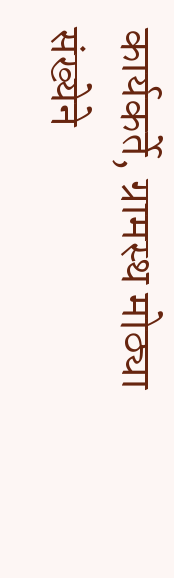कार्यकर्ते, ग्रामस्थ मोठ्या संख्येने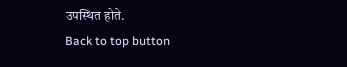उपस्थित होते.
Back to top button